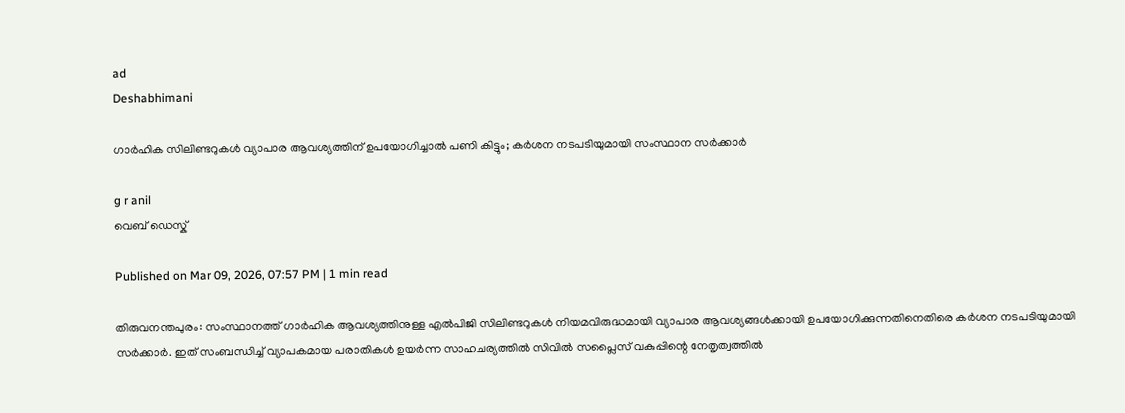ad
Deshabhimani

ഗാർഹിക സിലിണ്ടറുകൾ വ്യാപാര ആവശ്യത്തിന് ഉപയോഗിച്ചാൽ പണി കിട്ടും; കർശന നടപടിയുമായി സംസ്ഥാന സർക്കാർ

g r anil
വെബ് ഡെസ്ക്

Published on Mar 09, 2026, 07:57 PM | 1 min read

തിരുവനന്തപുരം: സംസ്ഥാനത്ത് ഗാർഹിക ആവശ്യത്തിനുള്ള എൽപിജി സിലിണ്ടറുകൾ നിയമവിരുദ്ധമായി വ്യാപാര ആവശ്യങ്ങൾക്കായി ഉപയോഗിക്കുന്നതിനെതിരെ കർശന നടപടിയുമായി സർക്കാർ. ഇത് സംബന്ധിച്ച് വ്യാപകമായ പരാതികൾ ഉയർന്ന സാഹചര്യത്തിൽ സിവിൽ സപ്ലൈസ് വകുപ്പിന്റെ നേതൃത്വത്തിൽ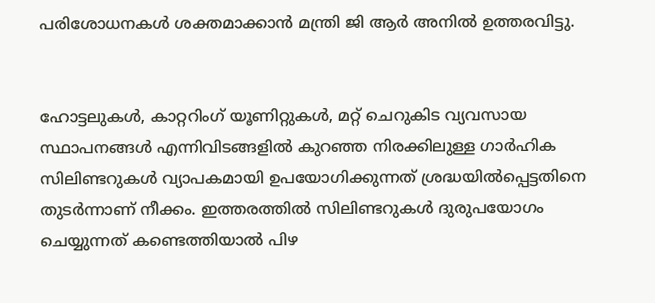പരിശോധനകൾ ശക്തമാക്കാൻ മന്ത്രി ജി ആർ അനിൽ ഉത്തരവിട്ടു.


ഹോട്ടലുകൾ, കാറ്ററിംഗ് യൂണിറ്റുകൾ, മറ്റ് ചെറുകിട വ്യവസായ സ്ഥാപനങ്ങൾ എന്നിവിടങ്ങളിൽ കുറഞ്ഞ നിരക്കിലുള്ള ഗാർഹിക സിലിണ്ടറുകൾ വ്യാപകമായി ഉപയോഗിക്കുന്നത് ശ്രദ്ധയിൽപ്പെട്ടതിനെ തുടർന്നാണ് നീക്കം. ഇത്തരത്തിൽ സിലിണ്ടറുകൾ ദുരുപയോഗം ചെയ്യുന്നത് കണ്ടെത്തിയാൽ പിഴ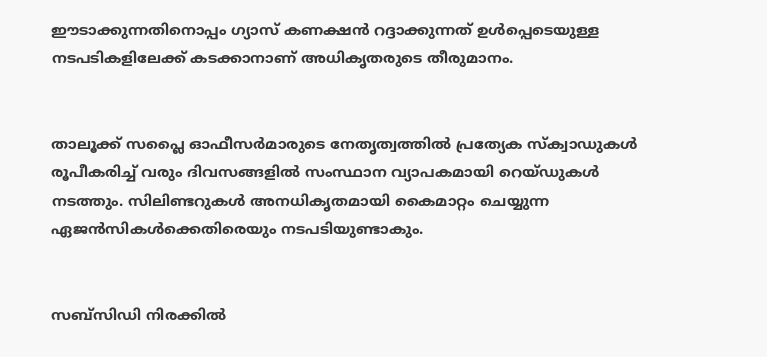ഈടാക്കുന്നതിനൊപ്പം ഗ്യാസ് കണക്ഷൻ റദ്ദാക്കുന്നത് ഉൾപ്പെടെയുള്ള നടപടികളിലേക്ക് കടക്കാനാണ് അധികൃതരുടെ തീരുമാനം.


താലൂക്ക് സപ്ലൈ ഓഫീസർമാരുടെ നേതൃത്വത്തിൽ പ്രത്യേക സ്ക്വാഡുകൾ രൂപീകരിച്ച് വരും ദിവസങ്ങളിൽ സംസ്ഥാന വ്യാപകമായി റെയ്ഡുകൾ നടത്തും. സിലിണ്ടറുകൾ അനധികൃതമായി കൈമാറ്റം ചെയ്യുന്ന ഏജൻസികൾക്കെതിരെയും നടപടിയുണ്ടാകും.


സബ്സിഡി നിരക്കിൽ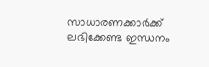സാധാരണക്കാർക്ക് ലഭിക്കേണ്ട ഇന്ധനം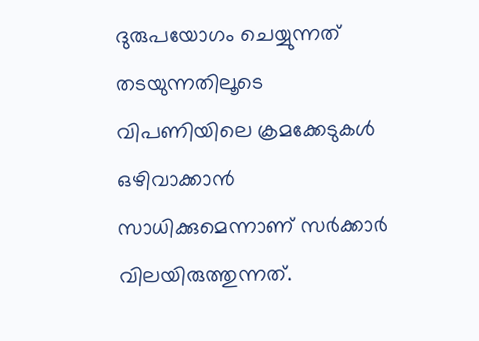ദുരുപയോഗം ചെയ്യുന്നത് തടയുന്നതിലൂടെ വിപണിയിലെ ക്രമക്കേടുകൾ ഒഴിവാക്കാൻ സാധിക്കുമെന്നാണ് സർക്കാർ വിലയിരുത്തുന്നത്.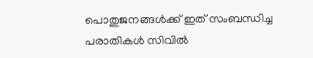പൊതുജനങ്ങൾക്ക് ഇത് സംബന്ധിച്ച പരാതികൾ സിവിൽ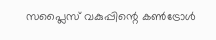സപ്ലൈസ് വകുപ്പിന്റെ കൺട്രോൾ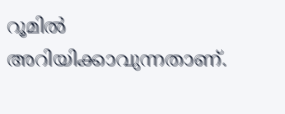റൂമിൽ അറിയിക്കാവുന്നതാണ്.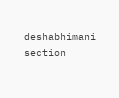deshabhimani section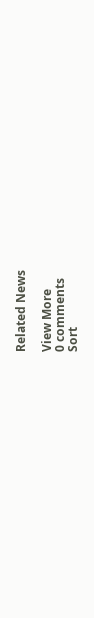Related News

View More
0 comments
Sort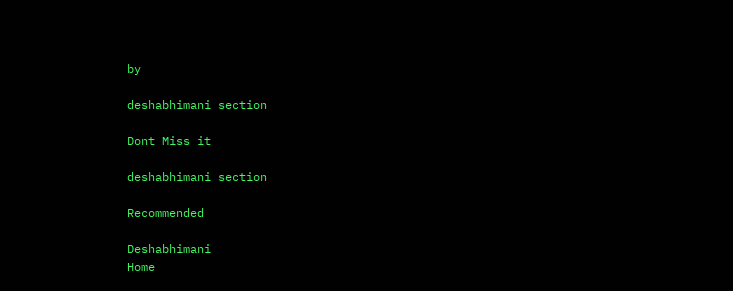by

deshabhimani section

Dont Miss it

deshabhimani section

Recommended

Deshabhimani
Home